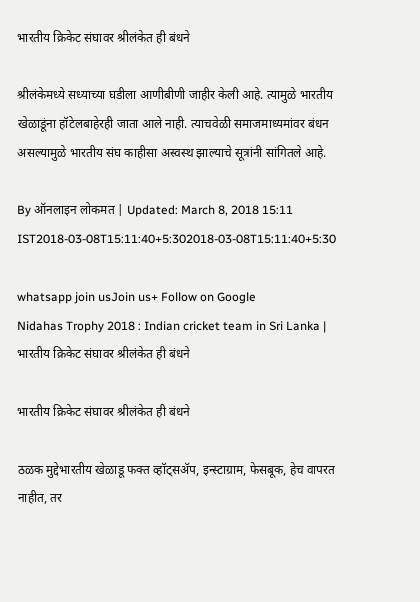भारतीय क्रिकेट संघावर श्रीलंकेत ही बंधने

श्रीलंकेमध्ये सध्याच्या घडीला आणीबीणी जाहीर केली आहे. त्यामुळे भारतीय खेळाडूंना हॉटेलबाहेरही जाता आले नाही. त्याचवेळी समाजमाध्यमांवर बंधन असल्यामुळे भारतीय संघ काहीसा अस्वस्थ झाल्याचे सूत्रांनी सांगितले आहे.

By ऑनलाइन लोकमत | Updated: March 8, 2018 15:11 IST2018-03-08T15:11:40+5:302018-03-08T15:11:40+5:30

whatsapp join usJoin us+ Follow on Google
Nidahas Trophy 2018 : Indian cricket team in Sri Lanka | भारतीय क्रिकेट संघावर श्रीलंकेत ही बंधने

भारतीय क्रिकेट संघावर श्रीलंकेत ही बंधने

ठळक मुद्देभारतीय खेळाडू फक्त व्हॉट्सॲप, इन्स्टाग्राम, फेसबूक, हेच वापरत नाहीत, तर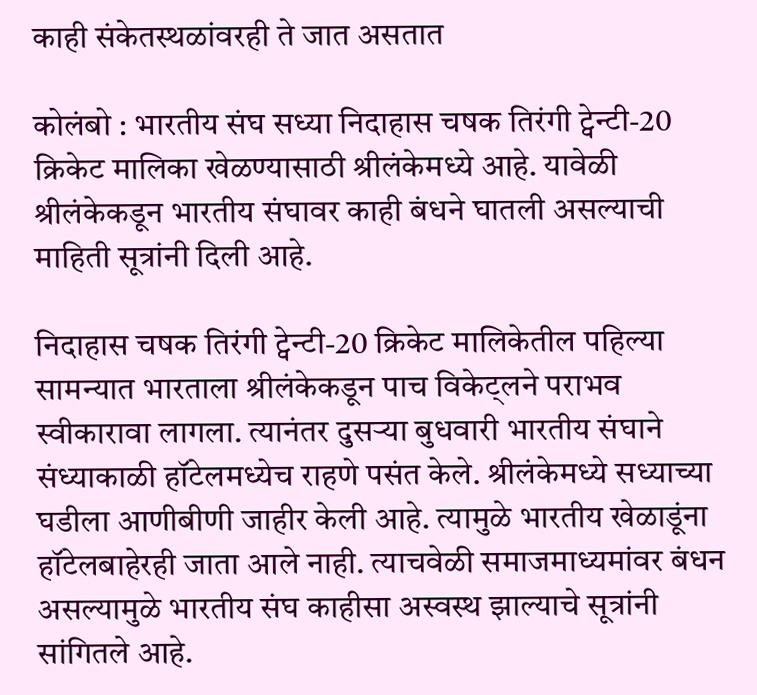काही संकेतस्थळांवरही ते जात असतात

कोलंबो : भारतीय संघ सध्या निदाहास चषक तिरंगी ट्वेन्टी-20 क्रिकेट मालिका खेळण्यासाठी श्रीलंकेमध्ये आहे. यावेळी श्रीलंकेकडून भारतीय संघावर काही बंधने घातली असल्याची माहिती सूत्रांनी दिली आहे.

निदाहास चषक तिरंगी ट्वेन्टी-20 क्रिकेट मालिकेतील पहिल्या सामन्यात भारताला श्रीलंकेकडून पाच विकेट्लने पराभव स्वीकारावा लागला. त्यानंतर दुसऱ्या बुधवारी भारतीय संघाने संध्याकाळी हॉटेलमध्येच राहणे पसंत केले. श्रीलंकेमध्ये सध्याच्या घडीला आणीबीणी जाहीर केली आहे. त्यामुळे भारतीय खेळाडूंना हॉटेलबाहेरही जाता आले नाही. त्याचवेळी समाजमाध्यमांवर बंधन असल्यामुळे भारतीय संघ काहीसा अस्वस्थ झाल्याचे सूत्रांनी सांगितले आहे.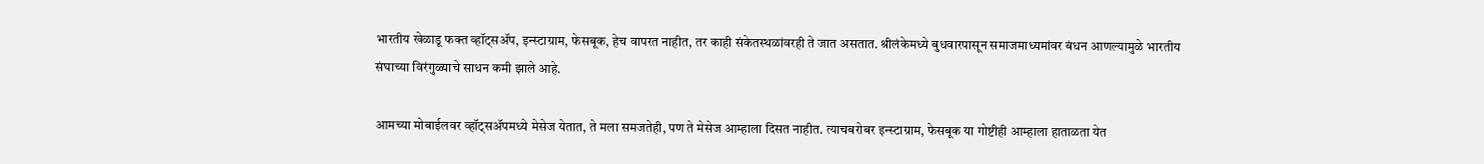भारतीय खेळाडू फक्त व्हॉट्सॲप, इन्स्टाग्राम, फेसबूक, हेच वापरत नाहीत, तर काही संकेतस्थळांवरही ते जात असतात. श्रीलंकेमध्ये बुधवारपासून समाजमाध्यमांवर बंधन आणल्यामुळे भारतीय संघाच्या विरंगुळ्याचे साधन कमी झाले आहे.

आमच्या मोबाईलवर व्हॉट्सॲपमध्ये मेसेज येतात, ते मला समजतेही, पण ते मेसेज आम्हाला दिसत नाहीत. त्याचबरोबर इन्स्टाग्राम, फेसबूक या गोष्टीही आम्हाला हाताळता येत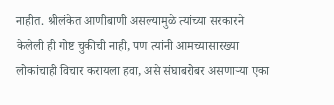नाहीत. श्रीलंकेत आणीबाणी असल्यामुळे त्यांच्या सरकारने केलेली ही गोष्ट चुकीची नाही, पण त्यांनी आमच्यासारख्या लोकांचाही विचार करायला हवा, असे संघाबरोबर असणाऱ्या एका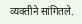व्यक्तीने सांगितले.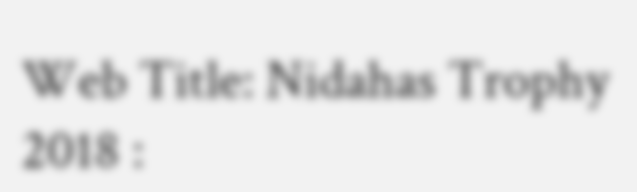Web Title: Nidahas Trophy 2018 :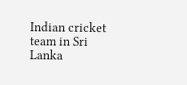Indian cricket team in Sri Lanka